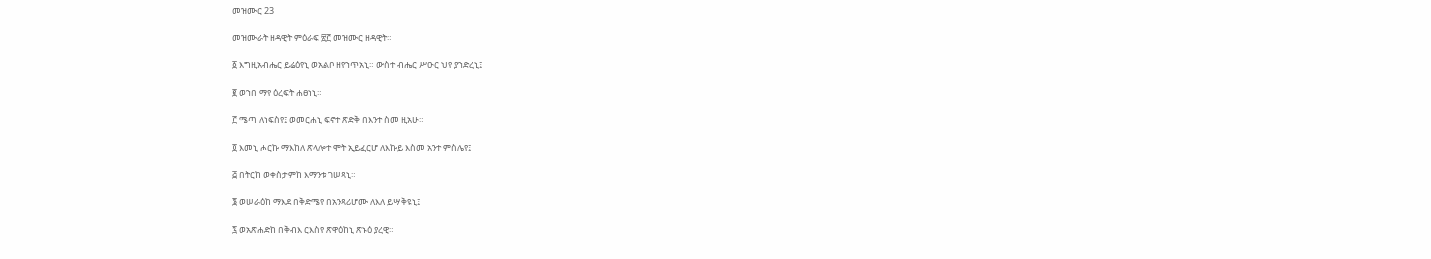መዝሙር 23

መዝሙራት ዘዳዊት ምዕራፍ ፳፫ መዝሙር ዘዳዊት።

፩ እግዚአብሔር ይሬዕየኒ ወአልቦ ዘየኀጥአኒ። ውስተ ብሔር ሥዑር ህየ ያኀድረኒ፤

፪ ወኀበ ማየ ዕረፍት ሐፀነኒ።

፫ ሜጣ ለነፍስየ፤ ወመርሐኒ ፍኖተ ጽድቅ በእንተ ስመ ዚአሁ።

፬ እመኒ ሖርኩ ማእከለ ጽላሎተ ሞት ኢይፈርሆ ለእኩይ እስመ አንተ ምስሌየ፤

፭ በትርከ ወቀስታምከ እማንቱ ገሠጻኒ።

፮ ወሠራዕከ ማእደ በቅድሜየ በአንጻሪሆሙ ለእለ ይሣቅዩኒ፤

፯ ወአጽሐድከ በቅብእ ርእስየ ጽዋዕከኒ ጽኑዕ ያረዊ።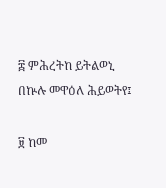፰ ምሕረትከ ይትልወኒ በኵሉ መዋዕለ ሕይወትየ፤

፱ ከመ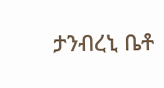ታንብረኒ ቤቶ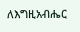ለእግዚአብሔር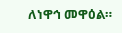ለነዋኅ መዋዕል።